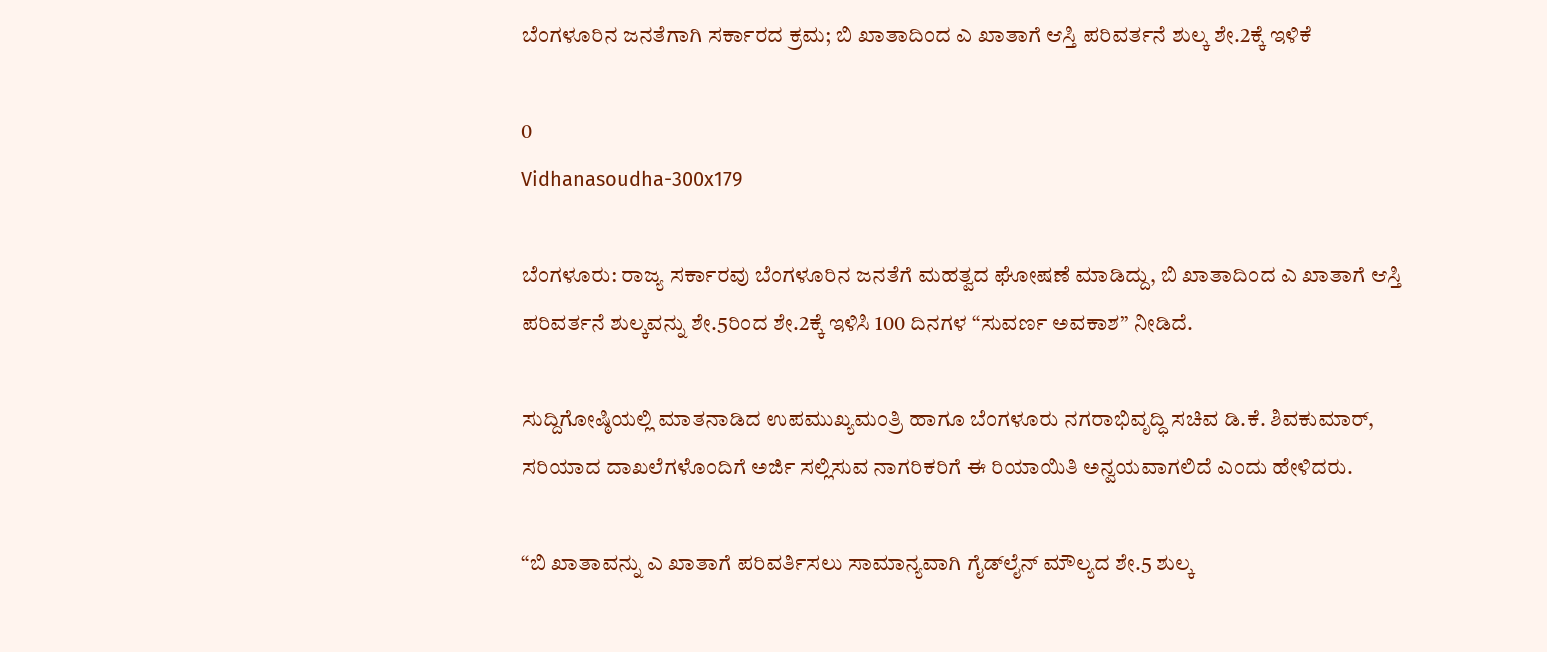ಬೆಂಗಳೂರಿನ ಜನತೆಗಾಗಿ ಸರ್ಕಾರದ ಕ್ರಮ; ಬಿ ಖಾತಾದಿಂದ ಎ ಖಾತಾಗೆ ಆಸ್ತಿ ಪರಿವರ್ತನೆ ಶುಲ್ಕ ಶೇ.2ಕ್ಕೆ ಇಳಿಕೆ

0
Vidhanasoudha-300x179

ಬೆಂಗಳೂರು: ರಾಜ್ಯ ಸರ್ಕಾರವು ಬೆಂಗಳೂರಿನ ಜನತೆಗೆ ಮಹತ್ವದ ಘೋಷಣೆ ಮಾಡಿದ್ದು, ಬಿ ಖಾತಾದಿಂದ ಎ ಖಾತಾಗೆ ಆಸ್ತಿ ಪರಿವರ್ತನೆ ಶುಲ್ಕವನ್ನು ಶೇ.5ರಿಂದ ಶೇ.2ಕ್ಕೆ ಇಳಿಸಿ 100 ದಿನಗಳ “ಸುವರ್ಣ ಅವಕಾಶ” ನೀಡಿದೆ.

ಸುದ್ದಿಗೋಷ್ಠಿಯಲ್ಲಿ ಮಾತನಾಡಿದ ಉಪಮುಖ್ಯಮಂತ್ರಿ ಹಾಗೂ ಬೆಂಗಳೂರು ನಗರಾಭಿವೃದ್ಧಿ ಸಚಿವ ಡಿ.ಕೆ. ಶಿವಕುಮಾರ್, ಸರಿಯಾದ ದಾಖಲೆಗಳೊಂದಿಗೆ ಅರ್ಜಿ ಸಲ್ಲಿಸುವ ನಾಗರಿಕರಿಗೆ ಈ ರಿಯಾಯಿತಿ ಅನ್ವಯವಾಗಲಿದೆ ಎಂದು ಹೇಳಿದರು.

“ಬಿ ಖಾತಾವನ್ನು ಎ ಖಾತಾಗೆ ಪರಿವರ್ತಿಸಲು ಸಾಮಾನ್ಯವಾಗಿ ಗೈಡ್‌ಲೈನ್ ಮೌಲ್ಯದ ಶೇ.5 ಶುಲ್ಕ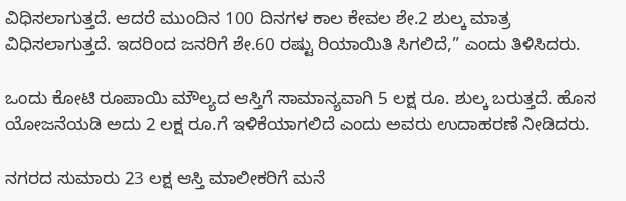ವಿಧಿಸಲಾಗುತ್ತದೆ. ಆದರೆ ಮುಂದಿನ 100 ದಿನಗಳ ಕಾಲ ಕೇವಲ ಶೇ.2 ಶುಲ್ಕ ಮಾತ್ರ ವಿಧಿಸಲಾಗುತ್ತದೆ. ಇದರಿಂದ ಜನರಿಗೆ ಶೇ.60 ರಷ್ಟು ರಿಯಾಯಿತಿ ಸಿಗಲಿದೆ,” ಎಂದು ತಿಳಿಸಿದರು.

ಒಂದು ಕೋಟಿ ರೂಪಾಯಿ ಮೌಲ್ಯದ ಆಸ್ತಿಗೆ ಸಾಮಾನ್ಯವಾಗಿ 5 ಲಕ್ಷ ರೂ. ಶುಲ್ಕ ಬರುತ್ತದೆ. ಹೊಸ ಯೋಜನೆಯಡಿ ಅದು 2 ಲಕ್ಷ ರೂ.ಗೆ ಇಳಿಕೆಯಾಗಲಿದೆ ಎಂದು ಅವರು ಉದಾಹರಣೆ ನೀಡಿದರು.

ನಗರದ ಸುಮಾರು 23 ಲಕ್ಷ ಆಸ್ತಿ ಮಾಲೀಕರಿಗೆ ಮನೆ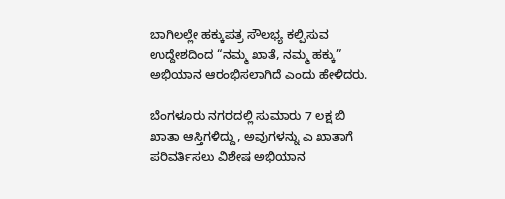ಬಾಗಿಲಲ್ಲೇ ಹಕ್ಕುಪತ್ರ ಸೌಲಭ್ಯ ಕಲ್ಪಿಸುವ ಉದ್ದೇಶದಿಂದ “ನಮ್ಮ ಖಾತೆ, ನಮ್ಮ ಹಕ್ಕು” ಅಭಿಯಾನ ಆರಂಭಿಸಲಾಗಿದೆ ಎಂದು ಹೇಳಿದರು.

ಬೆಂಗಳೂರು ನಗರದಲ್ಲಿ ಸುಮಾರು 7 ಲಕ್ಷ ಬಿ ಖಾತಾ ಆಸ್ತಿಗಳಿದ್ದು, ಅವುಗಳನ್ನು ಎ ಖಾತಾಗೆ ಪರಿವರ್ತಿಸಲು ವಿಶೇಷ ಅಭಿಯಾನ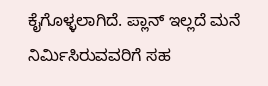ಕೈಗೊಳ್ಳಲಾಗಿದೆ. ಪ್ಲಾನ್ ಇಲ್ಲದೆ ಮನೆ ನಿರ್ಮಿಸಿರುವವರಿಗೆ ಸಹ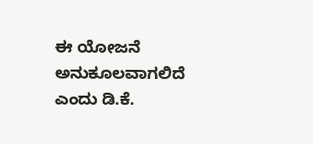ಈ ಯೋಜನೆ ಅನುಕೂಲವಾಗಲಿದೆ ಎಂದು ಡಿ.ಕೆ.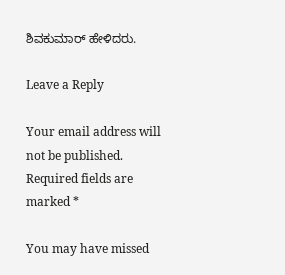ಶಿವಕುಮಾರ್ ಹೇಳಿದರು.

Leave a Reply

Your email address will not be published. Required fields are marked *

You may have missed